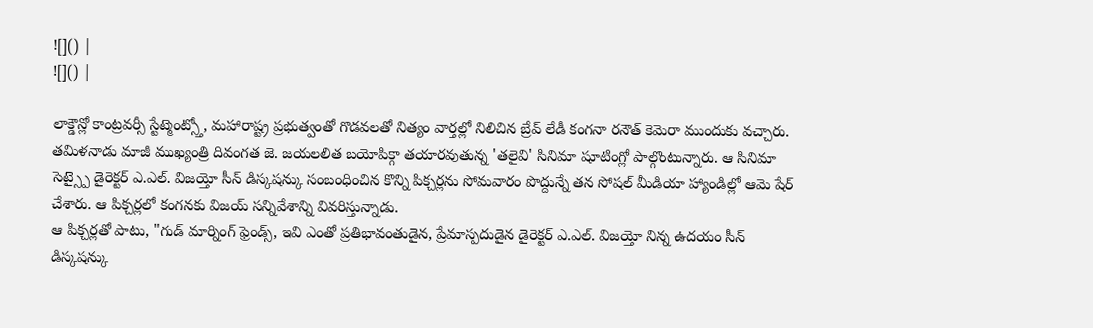![]() |
![]() |

లాక్డౌన్లో కాంట్రవర్సీ స్టేట్మెంట్స్తో, మహారాష్ట్ర ప్రభుత్వంతో గొడవలతో నిత్యం వార్తల్లో నిలిచిన బ్రేవ్ లేడీ కంగనా రనౌత్ కెమెరా ముందుకు వచ్చారు. తమిళనాడు మాజీ ముఖ్యంత్రి దివంగత జె. జయలలిత బయోపిక్గా తయారవుతున్న 'తలైవి' సినిమా షూటింగ్లో పాల్గొంటున్నారు. ఆ సినిమా సెట్స్పై డైరెక్టర్ ఎ.ఎల్. విజయ్తో సీన్ డిస్కషన్కు సంబంధించిన కొన్ని పిక్చర్లను సోమవారం పొద్దున్నే తన సోషల్ మీడియా హ్యాండిల్లో ఆమె షేర్ చేశారు. ఆ పిక్చర్లలో కంగనకు విజయ్ సన్నివేశాన్ని వివరిస్తున్నాడు.
ఆ పిక్చర్లతో పాటు, "గుడ్ మార్నింగ్ ఫ్రెండ్స్, ఇవి ఎంతో ప్రతిభావంతుడైన, ప్రేమాస్పదుడైన డైరెక్టర్ ఎ.ఎల్. విజయ్తో నిన్న ఉదయం సీన్ డిస్కషన్కు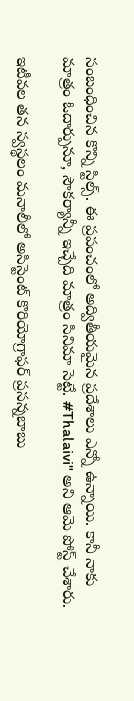సంబంధించిన కొన్ని స్టిల్స్. ఈ ప్రపంచంలో అద్వితీయమైన ప్రదేశాలు ఎన్నో ఉన్నాయి. కానీ నాకు మాత్రం ఓదార్పునూ, సౌకర్యాన్నీ ఇచ్చేది మాత్రం సినిమా సెట్టే. #Thalaivi" అని ఆమె పోస్ట్ చేశారు.

ఇటీవల తన స్వస్థలం మనాలీలో అసిస్టెంట్ కొరియోగ్రాఫర్ ప్రసన్నబాబు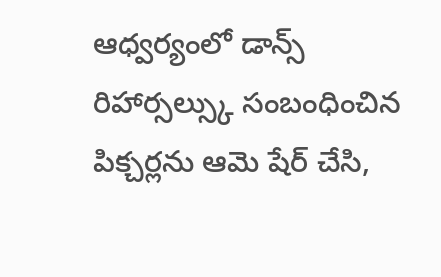ఆధ్వర్యంలో డాన్స్ రిహార్సల్స్కు సంబంధించిన పిక్చర్లను ఆమె షేర్ చేసి,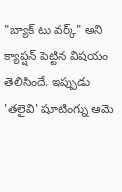"బ్యాక్ టు వర్క్" అని క్యాప్షన్ పెట్టిన విషయం తెలిసిందే. ఇప్పుడు 'తలైవి' షూటింగ్ను ఆమె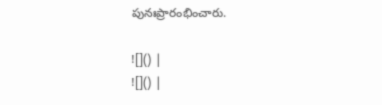పునఃప్రారంభించారు.

![]() |
![]() |